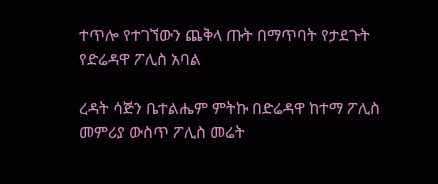ተጥሎ የተገኘውን ጨቅላ ጡት በማጥባት የታደጉት የድሬዳዋ ፖሊስ አባል

ረዳት ሳጅን ቤተልሔም ምትኩ በድሬዳዋ ከተማ ፖሊስ መምሪያ ውስጥ ፖሊስ መሬት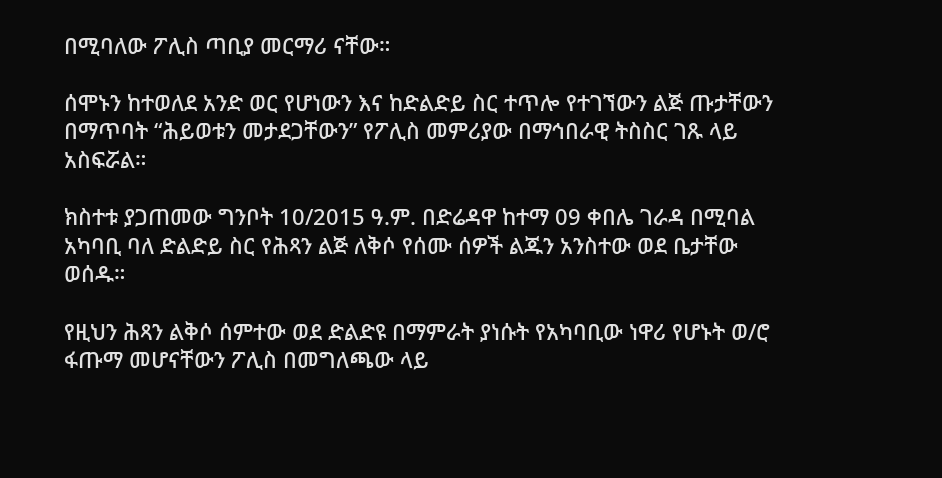በሚባለው ፖሊስ ጣቢያ መርማሪ ናቸው።

ሰሞኑን ከተወለደ አንድ ወር የሆነውን እና ከድልድይ ስር ተጥሎ የተገኘውን ልጅ ጡታቸውን በማጥባት “ሕይወቱን መታደጋቸውን” የፖሊስ መምሪያው በማኅበራዊ ትስስር ገጹ ላይ አስፍሯል።

ክስተቱ ያጋጠመው ግንቦት 10/2015 ዓ.ም. በድሬዳዋ ከተማ 09 ቀበሌ ገራዳ በሚባል አካባቢ ባለ ድልድይ ስር የሕጻን ልጅ ለቅሶ የሰሙ ሰዎች ልጁን አንስተው ወደ ቤታቸው ወሰዱ።

የዚህን ሕጻን ልቅሶ ሰምተው ወደ ድልድዩ በማምራት ያነሱት የአካባቢው ነዋሪ የሆኑት ወ/ሮ ፋጡማ መሆናቸውን ፖሊስ በመግለጫው ላይ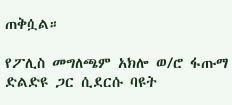ጠቅሷል።

የፖሊስ መግለጫም አክሎ ወ/ሮ ፋጡማ ድልድዩ ጋር ሲደርሱ ባዩት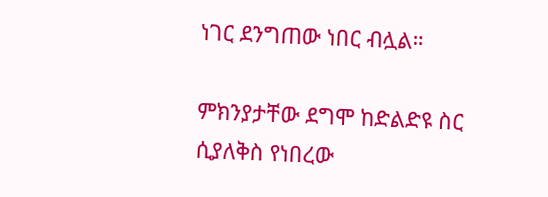ነገር ደንግጠው ነበር ብሏል።

ምክንያታቸው ደግሞ ከድልድዩ ስር ሲያለቅስ የነበረው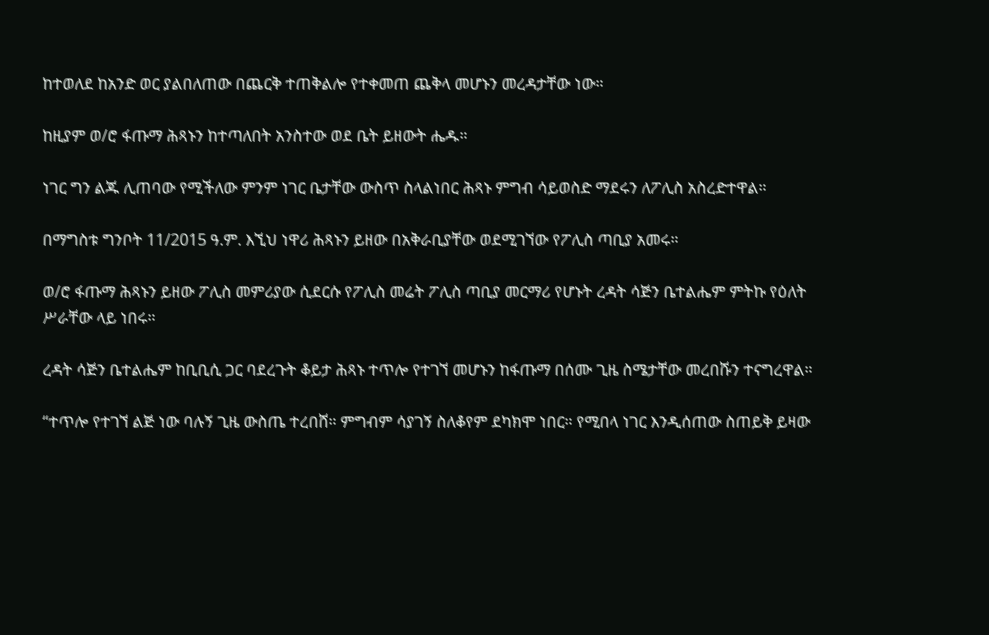ከተወለደ ከአንድ ወር ያልበለጠው በጨርቅ ተጠቅልሎ የተቀመጠ ጨቅላ መሆኑን መረዳታቸው ነው።

ከዚያም ወ/ሮ ፋጡማ ሕጻኑን ከተጣለበት አንስተው ወደ ቤት ይዘውት ሔዱ።

ነገር ግን ልጁ ሊጠባው የሚችለው ምንም ነገር ቤታቸው ውስጥ ስላልነበር ሕጻኑ ምግብ ሳይወስድ ማደሩን ለፖሊስ አስረድተዋል።

በማግስቱ ግንቦት 11/2015 ዓ.ም. እኚህ ነዋሪ ሕጻኑን ይዘው በአቅራቢያቸው ወደሚገኘው የፖሊስ ጣቢያ አመሩ።

ወ/ሮ ፋጡማ ሕጻኑን ይዘው ፖሊስ መምሪያው ሲደርሱ የፖሊስ መሬት ፖሊስ ጣቢያ መርማሪ የሆኑት ረዳት ሳጅን ቤተልሔም ምትኩ የዕለት ሥራቸው ላይ ነበሩ።

ረዳት ሳጅን ቤተልሔም ከቢቢሲ ጋር ባደረጉት ቆይታ ሕጻኑ ተጥሎ የተገኘ መሆኑን ከፋጡማ በሰሙ ጊዜ ስሜታቸው መረበሹን ተናግረዋል።

“ተጥሎ የተገኘ ልጅ ነው ባሉኝ ጊዜ ውስጤ ተረበሸ። ምግብም ሳያገኝ ስለቆየም ደካክሞ ነበር። የሚበላ ነገር እንዲሰጠው ስጠይቅ ይዛው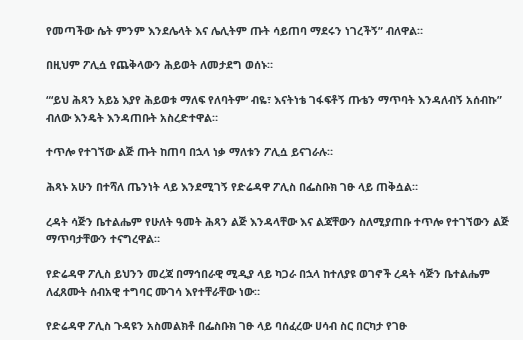የመጣችው ሴት ምንም እንደሌላት እና ሌሊትም ጡት ሳይጠባ ማደሩን ነገረችኝ” ብለዋል።

በዚህም ፖሊሷ የጨቅላውን ሕይወት ለመታደግ ወሰኑ።

“‘ይህ ሕጻን አይኔ እያየ ሕይወቱ ማለፍ የለባትም’ ብዬ፣ እናትነቴ ገፋፍቶኝ ጡቴን ማጥባት እንዳለብኝ አሰብኩ” ብለው እንዴት እንዳጠቡት አስረድተዋል።

ተጥሎ የተገኘው ልጅ ጡት ከጠባ በኋላ ነቃ ማለቱን ፖሊሷ ይናገራሉ።

ሕጻኑ አሁን በተሻለ ጤንነት ላይ እንደሚገኝ የድሬዳዋ ፖሊስ በፌስቡክ ገፁ ላይ ጠቅሷል።

ረዳት ሳጅን ቤተልሔም የሁለት ዓመት ሕጻን ልጅ እንዳላቸው እና ልጃቸውን ስለሚያጠቡ ተጥሎ የተገኘውን ልጅ ማጥባታቸውን ተናግረዋል።

የድሬዳዋ ፖሊስ ይህንን መረጃ በማኅበራዊ ሚዲያ ላይ ካጋራ በኋላ ከተለያዩ ወገኖች ረዳት ሳጅን ቤተልሔም ለፈጸሙት ሰብአዊ ተግባር ሙገሳ እየተቸራቸው ነው።

የድሬዳዋ ፖሊስ ጉዳዩን አስመልክቶ በፌስቡክ ገፁ ላይ ባሰፈረው ሀሳብ ስር በርካታ የገፁ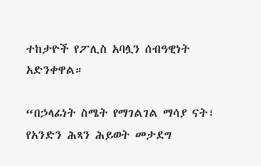ተከታዮች የፖሊስ አባሏን ሰብዓዊነት አድንቀዋል።

“በኃላፊነት ስሜት የማገልገል ማሳያ ናት፣ የአንድን ሕጻን ሕይወት መታደግ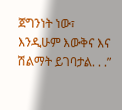ጀግንነት ነው፣ እንዲሁም እውቅና እና ሽልማት ይገባታል. . .”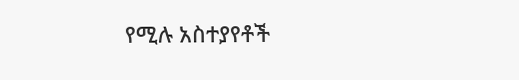የሚሉ አስተያየቶች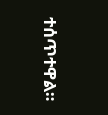ተሰጥተዋል።